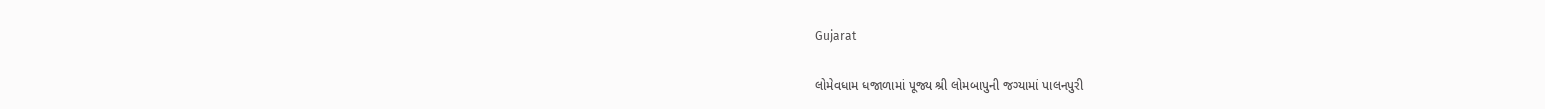Gujarat

લોમેવધામ ધજાળામાં પૂજ્ય શ્રી લોમબાપુની જગ્યામાં પાલનપુરી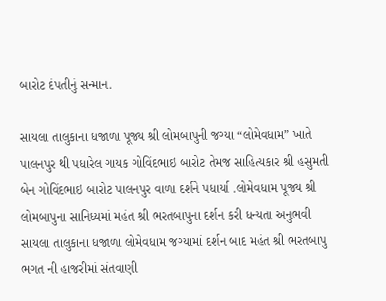બારોટ દંપતીનું સન્માન.

સાયલા તાલુકાના ધજાળા પૂજ્ય શ્રી લોમબાપુની જગ્યા “લોમેવધામ” ખાતે પાલનપુર થી પધારેલ ગાયક ગોવિંદભાઇ બારોટ તેમજ સાહિત્યકાર શ્રી હસુમતી બેન ગોવિંદભાઇ બારોટ પાલનપુર વાળા દર્શને પધાર્યા .લોમેવધામ પૂજ્ય શ્રી લોમબાપુના સાનિધ્યમાં મહંત શ્રી ભરતબાપુના દર્શન કરી ધન્યતા અનુભવી સાયલા તાલુકાના ધજાળા લોમેવધામ જગ્યામાં દર્શન બાદ મહંત શ્રી ભરતબાપુ ભગત ની હાજરીમાં સંતવાણી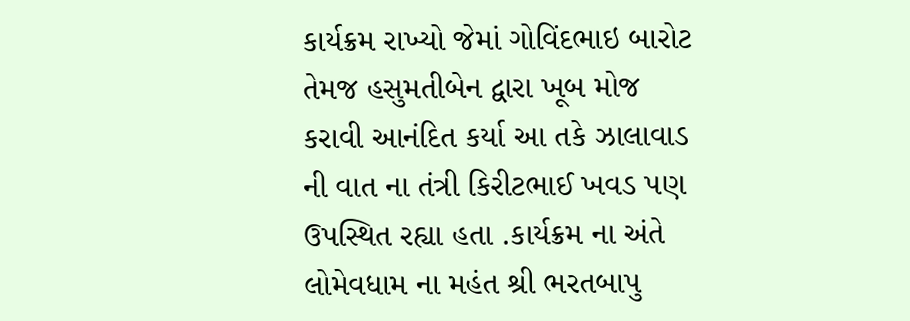કાર્યક્રમ રાખ્યો જેમાં ગોવિંદભાઇ બારોટ તેમજ હસુમતીબેન દ્વારા ખૂબ મોજ કરાવી આનંદિત કર્યા આ તકે ઝાલાવાડ ની વાત ના તંત્રી કિરીટભાઈ ખવડ પણ ઉપસ્થિત રહ્યા હતા .કાર્યક્રમ ના અંતે લોમેવધામ ના મહંત શ્રી ભરતબાપુ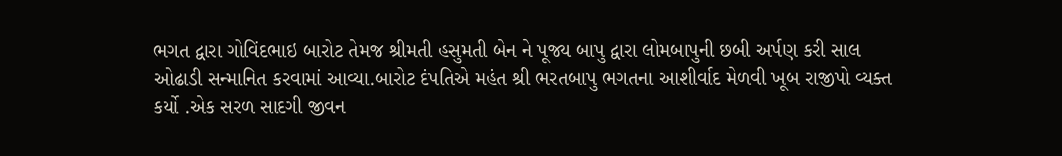ભગત દ્વારા ગોવિંદભાઇ બારોટ તેમજ શ્રીમતી હસુમતી બેન ને પૂજ્ય બાપુ દ્વારા લોમબાપુની છબી અર્પણ કરી સાલ ઓઢાડી સન્માનિત કરવામાં આવ્યા.બારોટ દંપતિએ મહંત શ્રી ભરતબાપુ ભગતના આશીર્વાદ મેળવી ખૂબ રાજીપો વ્યક્ત કર્યો .એક સરળ સાદગી જીવન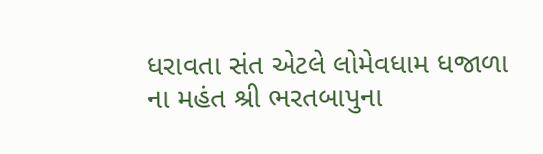ધરાવતા સંત એટલે લોમેવધામ ધજાળા ના મહંત શ્રી ભરતબાપુના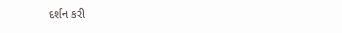દર્શન કરી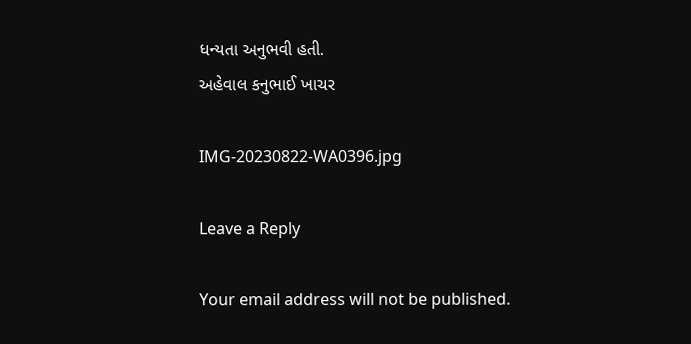ધન્યતા અનુભવી હતી.
અહેવાલ કનુભાઈ ખાચર

IMG-20230822-WA0396.jpg

Leave a Reply

Your email address will not be published.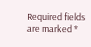Required fields are marked *